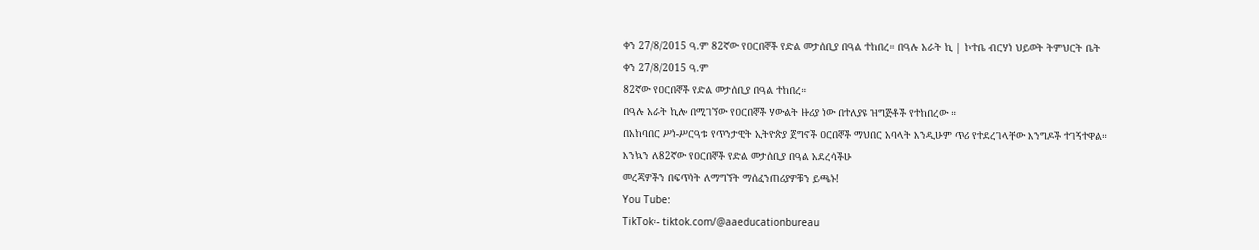ቀን 27/8/2015 ዓ.ም 82ኛው የዐርበኞች የድል መታሰቢያ በዓል ተከበረ። በዓሉ አራት ኪ | ኮተቤ ብርሃነ ህይወት ትምህርት ቤት
ቀን 27/8/2015 ዓ.ም
82ኛው የዐርበኞች የድል መታሰቢያ በዓል ተከበረ።
በዓሉ አራት ኪሎ በሚገኘው የዐርበኞች ሃውልት ዙሪያ ነው በተለያዩ ዝግጅቶች የተከበረው ።
በአከባበር ሥነ-ሥርዓቱ የጥንታዊት ኢትዮጵያ ጀግኖች ዐርበኞች ማህበር አባላት እንዲሁም ጥሪ የተደረገላቸው እንግዶች ተገኝተዋል።
እንኳን ለ82ኛው የዐርበኞች የድል መታሰቢያ በዓል አደረሳችሁ
መረጃዎችን በፍጥነት ለማግኘት ማሰፈንጠሪያዎቹን ይጫኑ!
You Tube:
TikTok፡- tiktok.com/@aaeducationbureau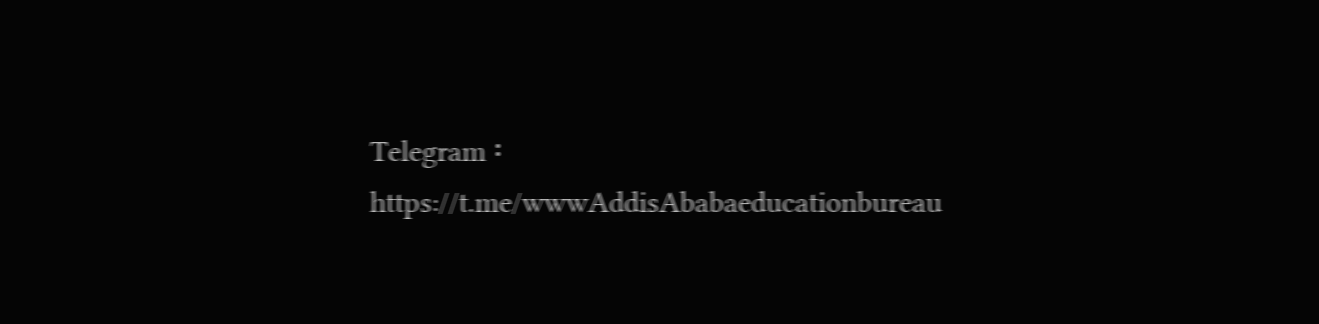Telegram ፡ https://t.me/wwwAddisAbabaeducationbureau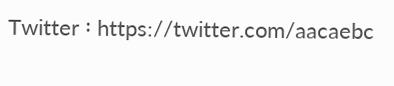Twitter ፡ https://twitter.com/aacaebc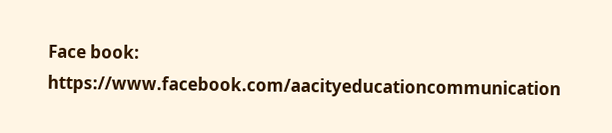Face book: https://www.facebook.com/aacityeducationcommunication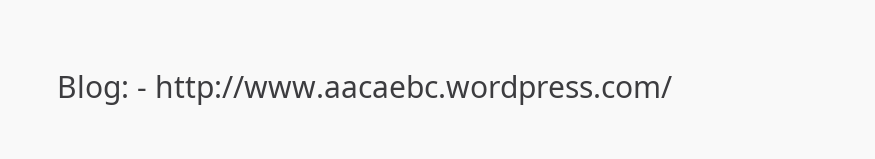Blog: - http://www.aacaebc.wordpress.com/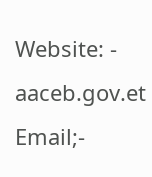Website: - aaceb.gov.et
Email;-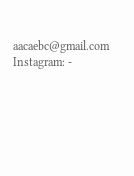aacaebc@gmail.com
Instagram: -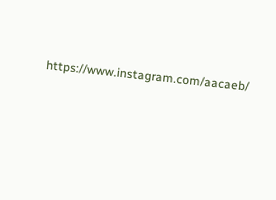https://www.instagram.com/aacaeb/